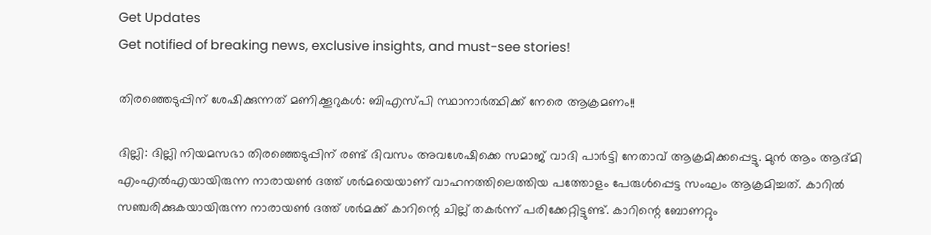Get Updates
Get notified of breaking news, exclusive insights, and must-see stories!

തിരഞ്ഞെടുപ്പിന് ശേഷിക്കുന്നത് മണിക്കൂറുകള്‍: ബിഎസ്പി സ്ഥാനാര്‍ത്ഥിക്ക് നേരെ ആക്രമണം!!

ദില്ലി: ദില്ലി നിയമസഭാ തിരഞ്ഞെടുപ്പിന് രണ്ട് ദിവസം അവശേഷിക്കെ സമാജ് വാദി പാര്‍ട്ടി നേതാവ് ആക്രമിക്കപ്പെട്ടു. മുന്‍ ആം ആദ്മി എംഎല്‍എയായിരുന്ന നാരായണ്‍ ദത്ത് ശര്‍മയെയാണ് വാഹനത്തിലെത്തിയ പത്തോളം പേരുള്‍പ്പെട്ട സംഘം ആക്രമിച്ചത്. കാറില്‍ സഞ്ചരിക്കുകയായിരുന്ന നാരായണ്‍ ദത്ത് ശര്‍മക്ക് കാറിന്റെ ചില്ല് തകര്‍ന്ന് പരിക്കേറ്റിട്ടുണ്ട്. കാറിന്റെ ബോണറ്റും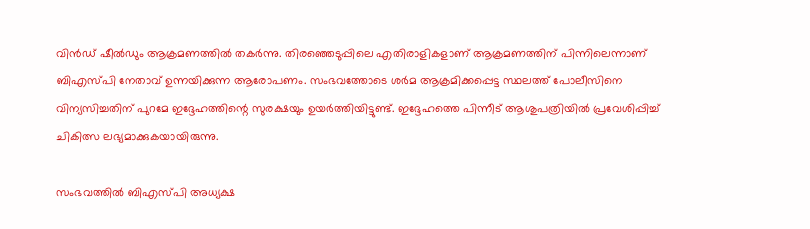വിന്‍ഡ‍് ഷീല്‍ഡും ആക്രമണത്തില്‍ തകര്‍ന്നു. തിര‍‍ഞ്ഞെടുപ്പിലെ എതിരാളികളാണ് ആക്രമണത്തിന് പിന്നിലെന്നാണ് ബിഎസ്പി നേതാവ് ഉന്നയിക്കുന്ന ആരോപണം. സംഭവത്തോടെ ശര്‍മ ആക്രമിക്കപ്പെട്ട സ്ഥലത്ത് പോലീസിനെ വിന്യസിച്ചതിന് പുറമേ ഇദ്ദേഹത്തിന്റെ സുരക്ഷയും ഉയര്‍ത്തിയിട്ടുണ്ട്. ഇദ്ദേഹത്തെ പിന്നീട് ആശുപത്രിയില്‍ പ്രവേശിപ്പിച്ച് ചികിത്സ ലഭ്യമാക്കുകയായിരുന്നു.

സംഭവത്തില്‍ ബിഎസ്പി അധ്യക്ഷ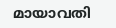മായാവതി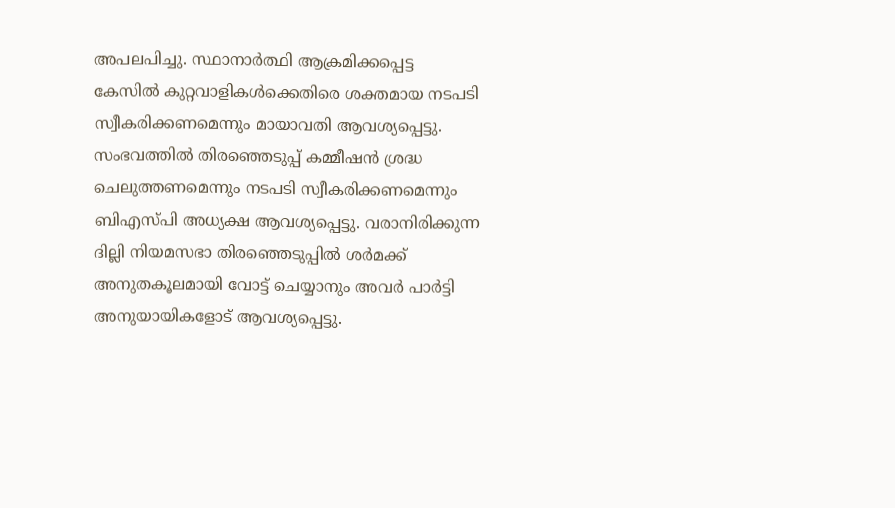അപലപിച്ചു. സ്ഥാനാര്‍ത്ഥി ആക്രമിക്കപ്പെട്ട കേസില്‍ കുറ്റവാളികള്‍ക്കെതിരെ ശക്തമായ നടപടി സ്വീകരിക്കണമെന്നും മായാവതി ആവശ്യപ്പെട്ടു. സംഭവത്തില്‍ തിരഞ്ഞെടുപ്പ് കമ്മീഷന്‍ ശ്രദ്ധ ചെലുത്തണമെന്നും നടപടി സ്വീകരിക്കണമെന്നും ബിഎസ്പി അധ്യക്ഷ ആവശ്യപ്പെട്ടു. വരാനിരിക്കുന്ന ദില്ലി നിയമസഭാ തിരഞ്ഞെടുപ്പില്‍ ശര്‍മക്ക് അനുതകൂലമായി വോട്ട് ചെയ്യാനും അവര്‍ പാര്‍ട്ടി അനുയായികളോട് ആവശ്യപ്പെട്ടു.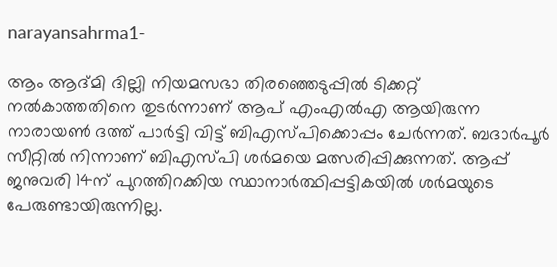narayansahrma1-

ആം ആദ്മി ദില്ലി നിയമസഭാ തിരഞ്ഞെടുപ്പില്‍ ടിക്കറ്റ് നല്‍കാത്തതിനെ തുടര്‍ന്നാണ് ആപ് എംഎല്‍എ ആയിരുന്ന നാരായണ്‍ ദത്ത് പാര്‍ട്ടി വിട്ട് ബിഎസ്പിക്കൊപ്പം ചേര്‍ന്നത്. ബദാര്‍പൂര്‍ സീറ്റില്‍ നിന്നാണ് ബിഎസ്പി ശര്‍മയെ മത്സരിപ്പിക്കുന്നത്. ആപ്പ് ജനുവരി 14ന് പുറത്തിറക്കിയ സ്ഥാനാര്‍ത്ഥിപ്പട്ടികയില്‍ ശര്‍മയുടെ പേരുണ്ടായിരുന്നില്ല.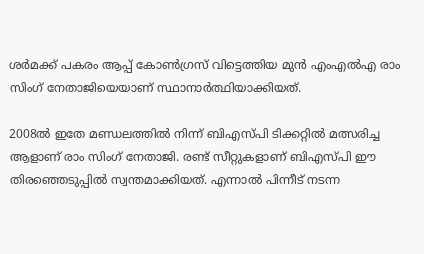ശര്‍മക്ക് പകരം ആപ്പ് കോണ്‍ഗ്രസ് വിട്ടെത്തിയ മുന്‍ എംഎല്‍എ രാം സിംഗ് നേതാജിയെയാണ് സ്ഥാനാര്‍ത്ഥിയാക്കിയത്.

2008ല്‍ ഇതേ മണ്ഡലത്തില്‍ നിന്ന് ബിഎസ്പി ടിക്കറ്റില്‍ മത്സരിച്ച ആളാണ് രാം സിംഗ് നേതാജി. രണ്ട് സീറ്റുകളാണ് ബിഎസ്പി ഈ തിരഞ്ഞെടുപ്പില്‍ സ്വന്തമാക്കിയത്. എന്നാല്‍ പിന്നീട് നടന്ന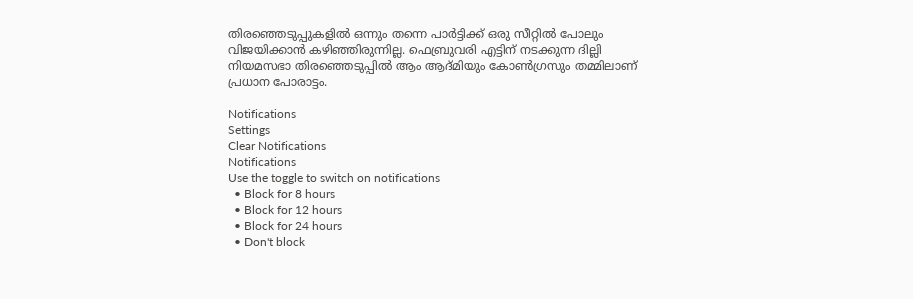തിര‍ഞ്ഞെടുപ്പുകളില്‍ ഒന്നും തന്നെ പാര്‍ട്ടിക്ക് ഒരു സീറ്റില്‍ പോലും വിജയിക്കാന്‍ കഴിഞ്ഞിരുന്നില്ല. ഫെബ്രുവരി എട്ടിന് നടക്കുന്ന ദില്ലി നിയമസഭാ തിരഞ്ഞെടുപ്പില്‍ ആം ആദ്മിയും കോണ്‍ഗ്രസും തമ്മിലാണ് പ്രധാന പോരാട്ടം.

Notifications
Settings
Clear Notifications
Notifications
Use the toggle to switch on notifications
  • Block for 8 hours
  • Block for 12 hours
  • Block for 24 hours
  • Don't block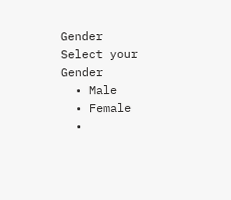Gender
Select your Gender
  • Male
  • Female
  •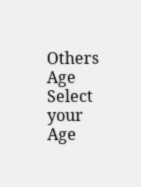Others
Age
Select your Age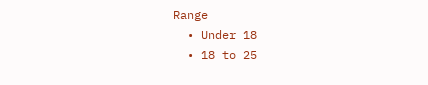Range
  • Under 18
  • 18 to 25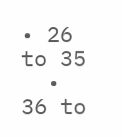• 26 to 35
  • 36 to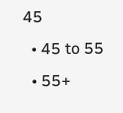45
  • 45 to 55
  • 55+